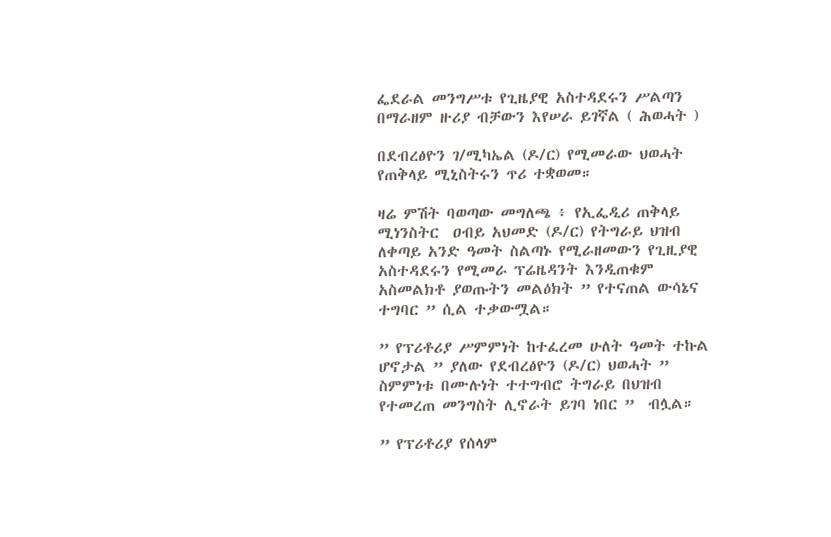ፌደራል መንግሥቱ የጊዜያዊ አስተዳደሩን ሥልጣን በማራዘም ዙሪያ ብቻውን እየሠራ ይገኛል ( ሕወሓት )

በደብረፅዮን ገ/ሚካኤል (ዶ/ር) የሚመራው ህወሓት የጠቅላይ ሚኒስትሩን ጥሪ ተቋወመ።

ዛሬ ምሽት ባወጣው መግለጫ ፥ የኢፌዲሪ ጠቅላይ ሚነንስትር  ዐብይ አህመድ (ዶ/ር) የትግራይ ህዝብ  ለቀጣይ አንድ ዓመት ስልጣኑ የሚራዘመውን የጊዚያዊ አስተዳደሩን የሚመራ ፕሬዜዳንት እንዲጠቁም አስመልክቶ ያወጡትን መልዕክት ” የተናጠል ውሳኔና ተግባር ” ሲል ተቃውሟል።

” የፕሪቶሪያ ሥምምነት ከተፈረመ ሁለት ዓመት ተኩል ሆኖታል ” ያለው የደብረፅዮን (ዶ/ር) ህወሓት ” ስምምነቱ በሙሉነት ተተግብሮ ትግራይ በህዝብ የተመረጠ መንግስት ሊኖራት ይገባ ነበር ”  ብሏል።

” የፕሪቶሪያ የሰላም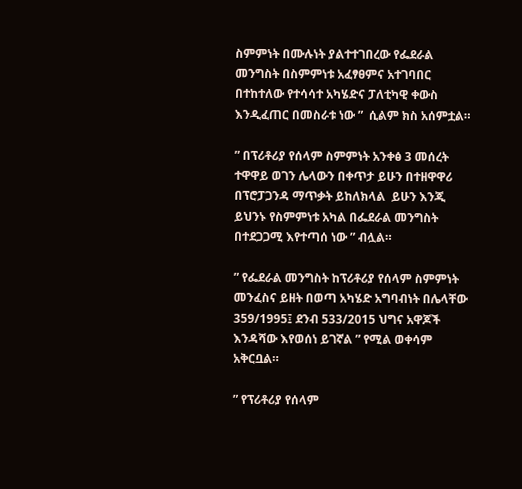ስምምነት በሙሉነት ያልተተገበረው የፌደራል መንግስት በስምምነቱ አፈፃፀምና አተገባበር በተከተለው የተሳሳተ አካሄድና ፓለቲካዊ ቀውስ እንዲፈጠር በመስራቱ ነው ”  ሲልም ክስ አሰምቷል።

” በፕሪቶሪያ የሰላም ስምምነት አንቀፅ 3 መሰረት ተዋዋይ ወገን ሌላውን በቀጥታ ይሁን በተዘዋዋሪ በፕሮፓጋንዳ ማጥቃት ይከለክላል  ይሁን እንጂ ይህንኑ የስምምነቱ አካል በፌደራል መንግስት በተደጋጋሚ እየተጣሰ ነው ” ብሏል።

” የፌደራል መንግስት ከፕሪቶሪያ የሰላም ስምምነት መንፈስና ይዘት በወጣ አካሄድ አግባብነት በሌላቸው 359/1995፤ ደንብ 533/2015 ህግና አዋጆች እንዳሻው እየወሰነ ይገኛል ” የሚል ወቀሳም አቅርቧል።

” የፕሪቶሪያ የሰላም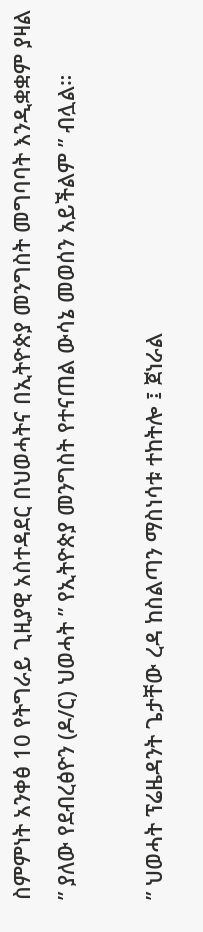ስምምነት አንቀፅ 10 የትግራይ ጊዚያዊ አስተዳደር በህወሓትና በኢትዮጵያ መንግስት መግባባት እንዲቋቋም ያዛል ” ያለው የደብረፅዮን (ዶ/ር) ህወሓት ” የኢትዮጵያ መንግስት የተናጠል ውሳኔ መወሰን አይችልም ” ብሏል።

” ህወሓት ፕሬዜዳንት ጌታቸው ረዳ ከስልጣን ማስነሳቱ ተከትሎ ፤ ጀነራል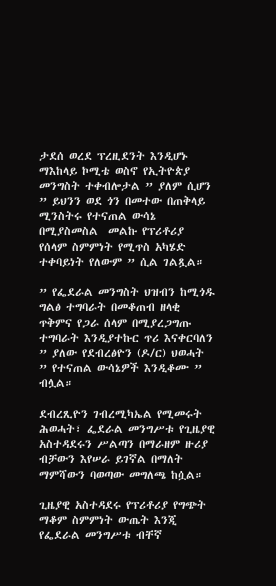ታደሰ ወረደ ፕረዚደንት እንዲሆኑ ማእከላይ ኮሚቴ ወስኖ የኢትዮጵያ መንግስት ተቀብሎታል ” ያለም ሲሆን ” ይህንን ወደ ጎን በመተው በጠቅላይ ሚንስትሩ የተናጠል ውሳኔ በሚያስመስል  መልኩ የፕሪቶሪያ የሰላም ስምምነት የሚጥስ አካሄድ ተቀባይነት የለውም ” ሲል ገልጿል።

” የፌደራል መንግስት ህዝብን ከሚጎዱ ግልፅ ተግባራት በመቆጠብ ዘላቂ ጥቅምና የጋራ ሰላም በሚያረጋግጡ ተግባራት እንዲያተኩር ጥሪ እናቀርባለን ” ያለው የደብረፅዮን (ዶ/ር) ህወሓት ” የተናጠል ውሳኔዎች እንዲቆሙ ” ብሏል።

ደብረጺዮን ገብረሚካኤል የሚመሩት ሕወሓት፣ ፌደራል መንግሥቱ የጊዜያዊ አስተዳደሩን ሥልጣን በማራዘም ዙሪያ ብቻውን እየሠራ ይገኛል በማለት ማምሻውን ባወጣው መግለጫ ከሷል።

ጊዜያዊ አስተዳደሩ የፕሪቶሪያ የግጭት ማቆም ስምምነት ውጤት እንጂ የፌደራል መንግሥቱ ብቸኛ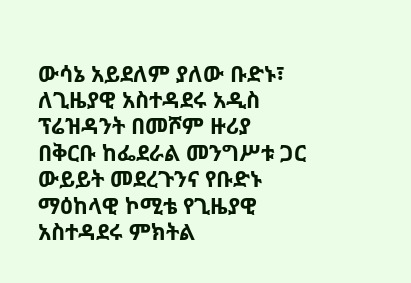ውሳኔ አይደለም ያለው ቡድኑ፣ ለጊዜያዊ አስተዳደሩ አዲስ ፕሬዝዳንት በመሾም ዙሪያ በቅርቡ ከፌደራል መንግሥቱ ጋር ውይይት መደረጉንና የቡድኑ ማዕከላዊ ኮሚቴ የጊዜያዊ አስተዳደሩ ምክትል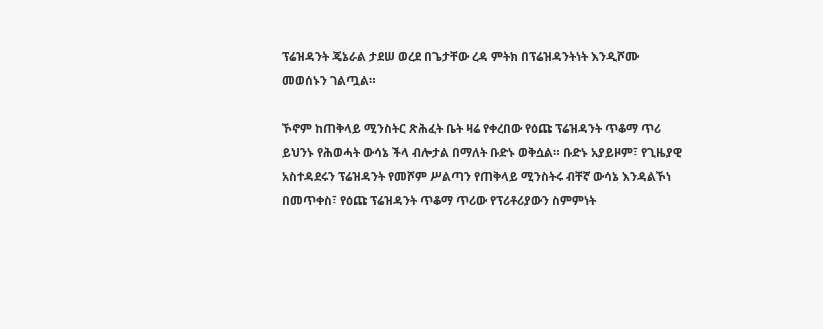ፕሬዝዳንት ጄኔራል ታደሠ ወረደ በጌታቸው ረዳ ምትክ በፕሬዝዳንትነት እንዲሾሙ መወሰኑን ገልጧል።

ኾኖም ከጠቅላይ ሚንስትር ጽሕፈት ቤት ዛሬ የቀረበው የዕጩ ፕሬዝዳንት ጥቆማ ጥሪ ይህንኑ የሕወሓት ውሳኔ ችላ ብሎታል በማለት ቡድኑ ወቅሷል። ቡድኑ አያይዞም፣ የጊዜያዊ አስተዳደሩን ፕሬዝዳንት የመሾም ሥልጣን የጠቅላይ ሚንስትሩ ብቸኛ ውሳኔ እንዳልኾነ በመጥቀስ፣ የዕጩ ፕሬዝዳንት ጥቆማ ጥሪው የፕሪቶሪያውን ስምምነት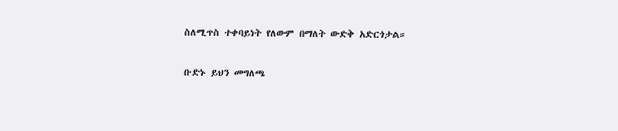ስለሚጥስ ተቀባይነት የለውም በማለት ውድቅ አድርጎታል።

ቡድኑ ይህን መግለጫ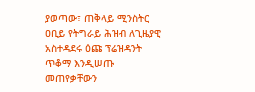ያወጣው፣ ጠቅላይ ሚንስትር ዐቢይ የትግራይ ሕዝብ ለጊዜያዊ አስተዳደሩ ዕጩ ፕሬዝዳንት ጥቆማ እንዲሠጡ መጠየቃቸውን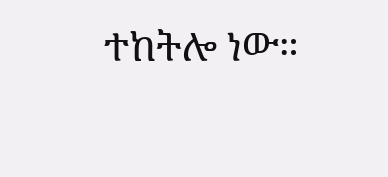ተከትሎ ነው።